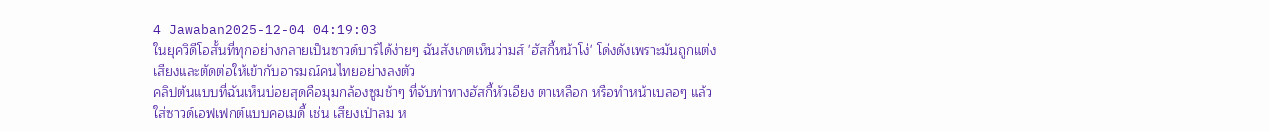4 Jawaban2025-12-04 04:19:03
ในยุควิดีโอสั้นที่ทุกอย่างกลายเป็นซาวด์บาร์ได้ง่ายๆ ฉันสังเกตเห็นว่ามส์ 'ฮัสกี้หน้าโง่' โด่งดังเพราะมันถูกแต่งเสียงและตัดต่อให้เข้ากับอารมณ์คนไทยอย่างลงตัว
คลิปต้นแบบที่ฉันเห็นบ่อยสุดคือมุมกล้องซูมช้าๆ ที่จับท่าทางฮัสกี้หัวเอียง ตาเหลือก หรือทำหน้าเบลอๆ แล้วใส่ซาวด์เอฟเฟกต์แบบคอเมดี้ เช่น เสียงเป่าลม ห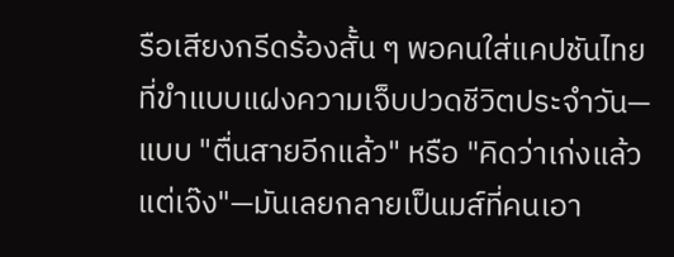รือเสียงกรีดร้องสั้น ๆ พอคนใส่แคปชันไทยที่ขำแบบแฝงความเจ็บปวดชีวิตประจำวัน—แบบ "ตื่นสายอีกแล้ว" หรือ "คิดว่าเก่งแล้วแต่เจ๊ง"—มันเลยกลายเป็นมส์ที่คนเอา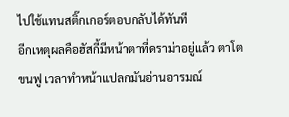ไปใช้แทนสติ๊กเกอร์ตอบกลับได้ทันที
อีกเหตุผลคือฮัสกี้มีหน้าตาที่ดราม่าอยู่แล้ว ตาโต ขนฟู เวลาทำหน้าแปลกมันอ่านอารมณ์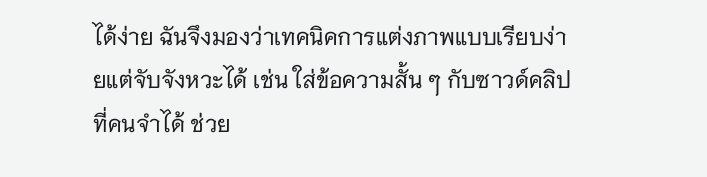ได้ง่าย ฉันจึงมองว่าเทคนิคการแต่งภาพแบบเรียบง่ายแต่จับจังหวะได้ เช่น ใส่ข้อความสั้น ๆ กับซาวด์คลิปที่คนจำได้ ช่วย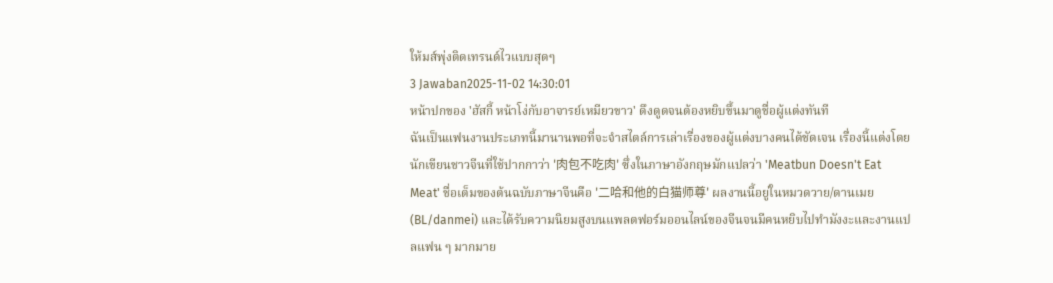ให้มส์พุ่งติดเทรนด์ไวแบบสุดๆ
3 Jawaban2025-11-02 14:30:01
หน้าปกของ 'ฮัสกี้ หน้าโง่กับอาจารย์เหมียวขาว' ดึงดูดจนต้องหยิบขึ้นมาดูชื่อผู้แต่งทันที
ฉันเป็นแฟนงานประเภทนี้มานานพอที่จะจำสไตล์การเล่าเรื่องของผู้แต่งบางคนได้ชัดเจน เรื่องนี้แต่งโดยนักเขียนชาวจีนที่ใช้ปากกาว่า '肉包不吃肉' ซึ่งในภาษาอังกฤษมักแปลว่า 'Meatbun Doesn't Eat Meat' ชื่อเต็มของต้นฉบับภาษาจีนคือ '二哈和他的白猫师尊' ผลงานนี้อยู่ในหมวดวาย/ดานเมย (BL/danmei) และได้รับความนิยมสูงบนแพลตฟอร์มออนไลน์ของจีนจนมีคนหยิบไปทำมังงะและงานแปลแฟน ๆ มากมาย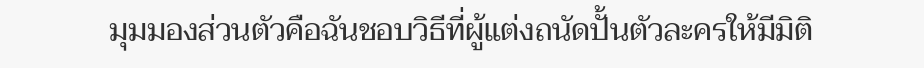มุมมองส่วนตัวคือฉันชอบวิธีที่ผู้แต่งถนัดปั้นตัวละครให้มีมิติ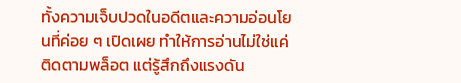ทั้งความเจ็บปวดในอดีตและความอ่อนโยนที่ค่อย ๆ เปิดเผย ทำให้การอ่านไม่ใช่แค่ติดตามพล็อต แต่รู้สึกถึงแรงดัน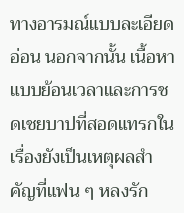ทางอารมณ์แบบละเอียดอ่อน นอกจากนั้น เนื้อหาแบบย้อนเวลาและการชดเชยบาปที่สอดแทรกในเรื่องยังเป็นเหตุผลสำคัญที่แฟน ๆ หลงรัก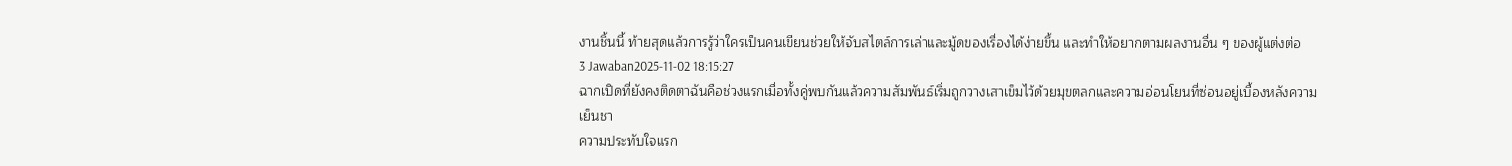งานชิ้นนี้ ท้ายสุดแล้วการรู้ว่าใครเป็นคนเขียนช่วยให้จับสไตล์การเล่าและมู้ดของเรื่องได้ง่ายขึ้น และทำให้อยากตามผลงานอื่น ๆ ของผู้แต่งต่อ
3 Jawaban2025-11-02 18:15:27
ฉากเปิดที่ยังคงติดตาฉันคือช่วงแรกเมื่อทั้งคู่พบกันแล้วความสัมพันธ์เริ่มถูกวางเสาเข็มไว้ด้วยมุขตลกและความอ่อนโยนที่ซ่อนอยู่เบื้องหลังความเย็นชา
ความประทับใจแรก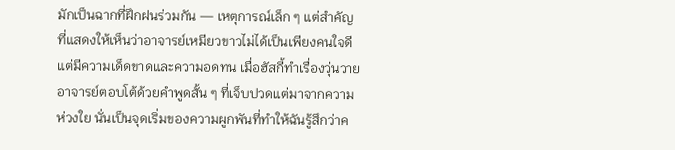มักเป็นฉากที่ฝึกฝนร่วมกัน — เหตุการณ์เล็ก ๆ แต่สำคัญที่แสดงให้เห็นว่าอาจารย์เหมียวขาวไม่ได้เป็นเพียงคนใจดี แต่มีความเด็ดขาดและความอดทน เมื่อฮัสกี้ทำเรื่องวุ่นวาย อาจารย์ตอบโต้ด้วยคำพูดสั้น ๆ ที่เจ็บปวดแต่มาจากความห่วงใย นั่นเป็นจุดเริ่มของความผูกพันที่ทำให้ฉันรู้สึกว่าค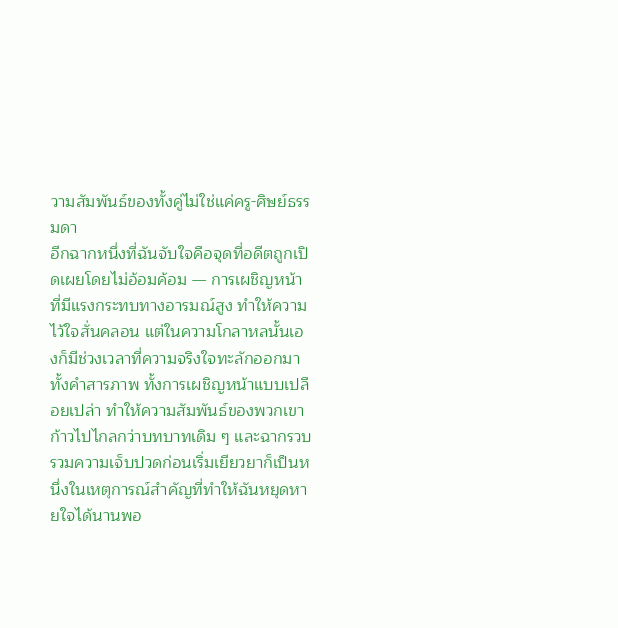วามสัมพันธ์ของทั้งคู่ไม่ใช่แค่ครู-ศิษย์ธรรมดา
อีกฉากหนึ่งที่ฉันจับใจคือจุดที่อดีตถูกเปิดเผยโดยไม่อ้อมค้อม — การเผชิญหน้าที่มีแรงกระทบทางอารมณ์สูง ทำให้ความไว้ใจสั่นคลอน แต่ในความโกลาหลนั้นเองก็มีช่วงเวลาที่ความจริงใจทะลักออกมา ทั้งคำสารภาพ ทั้งการเผชิญหน้าแบบเปลือยเปล่า ทำให้ความสัมพันธ์ของพวกเขาก้าวไปไกลกว่าบทบาทเดิม ๆ และฉากรวบรวมความเจ็บปวดก่อนเริ่มเยียวยาก็เป็นหนึ่งในเหตุการณ์สำคัญที่ทำให้ฉันหยุดหายใจได้นานพอ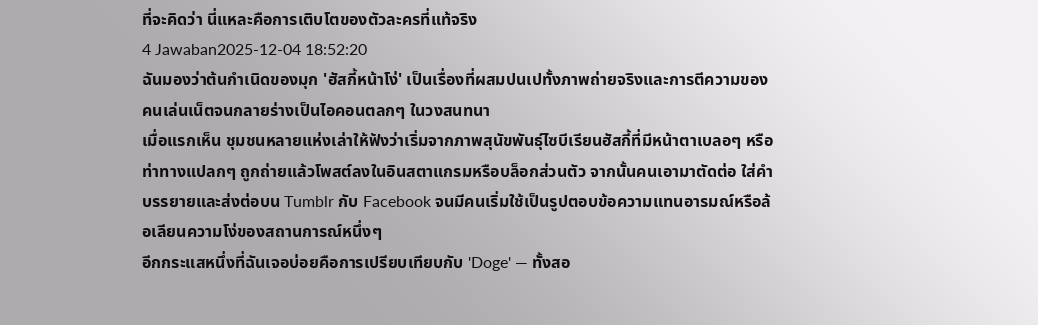ที่จะคิดว่า นี่แหละคือการเติบโตของตัวละครที่แท้จริง
4 Jawaban2025-12-04 18:52:20
ฉันมองว่าต้นกำเนิดของมุก 'ฮัสกี้หน้าโง่' เป็นเรื่องที่ผสมปนเปทั้งภาพถ่ายจริงและการตีความของคนเล่นเน็ตจนกลายร่างเป็นไอคอนตลกๆ ในวงสนทนา
เมื่อแรกเห็น ชุมชนหลายแห่งเล่าให้ฟังว่าเริ่มจากภาพสุนัขพันธุ์ไซบีเรียนฮัสกี้ที่มีหน้าตาเบลอๆ หรือท่าทางแปลกๆ ถูกถ่ายแล้วโพสต์ลงในอินสตาแกรมหรือบล็อกส่วนตัว จากนั้นคนเอามาตัดต่อ ใส่คำบรรยายและส่งต่อบน Tumblr กับ Facebook จนมีคนเริ่มใช้เป็นรูปตอบข้อความแทนอารมณ์หรือล้อเลียนความโง่ของสถานการณ์หนึ่งๆ
อีกกระแสหนึ่งที่ฉันเจอบ่อยคือการเปรียบเทียบกับ 'Doge' — ทั้งสอ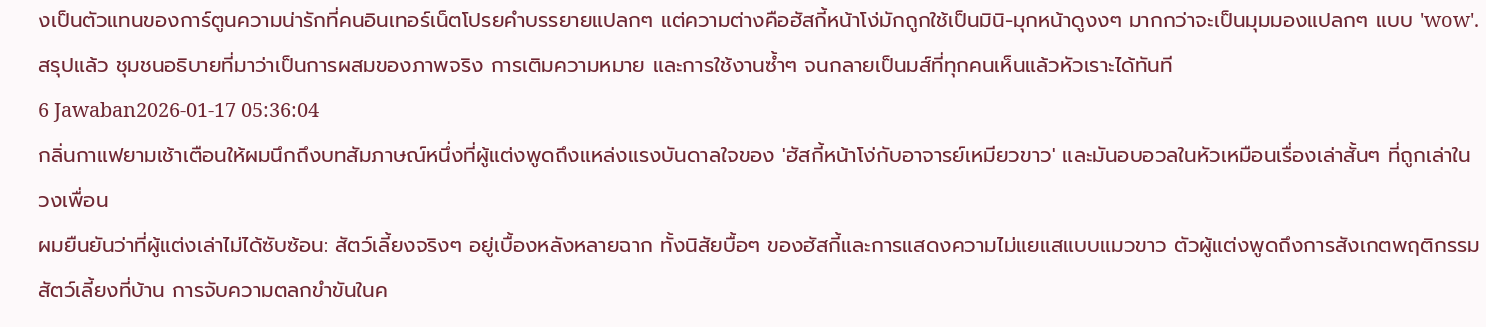งเป็นตัวแทนของการ์ตูนความน่ารักที่คนอินเทอร์เน็ตโปรยคำบรรยายแปลกๆ แต่ความต่างคือฮัสกี้หน้าโง่มักถูกใช้เป็นมินิ-มุกหน้าดูงงๆ มากกว่าจะเป็นมุมมองแปลกๆ แบบ 'wow'. สรุปแล้ว ชุมชนอธิบายที่มาว่าเป็นการผสมของภาพจริง การเติมความหมาย และการใช้งานซ้ำๆ จนกลายเป็นมส์ที่ทุกคนเห็นแล้วหัวเราะได้ทันที
6 Jawaban2026-01-17 05:36:04
กลิ่นกาแฟยามเช้าเตือนให้ผมนึกถึงบทสัมภาษณ์หนึ่งที่ผู้แต่งพูดถึงแหล่งแรงบันดาลใจของ 'ฮัสกี้หน้าโง่กับอาจารย์เหมียวขาว' และมันอบอวลในหัวเหมือนเรื่องเล่าสั้นๆ ที่ถูกเล่าในวงเพื่อน
ผมยืนยันว่าที่ผู้แต่งเล่าไม่ได้ซับซ้อน: สัตว์เลี้ยงจริงๆ อยู่เบื้องหลังหลายฉาก ทั้งนิสัยบื้อๆ ของฮัสกี้และการแสดงความไม่แยแสแบบแมวขาว ตัวผู้แต่งพูดถึงการสังเกตพฤติกรรมสัตว์เลี้ยงที่บ้าน การจับความตลกขำขันในค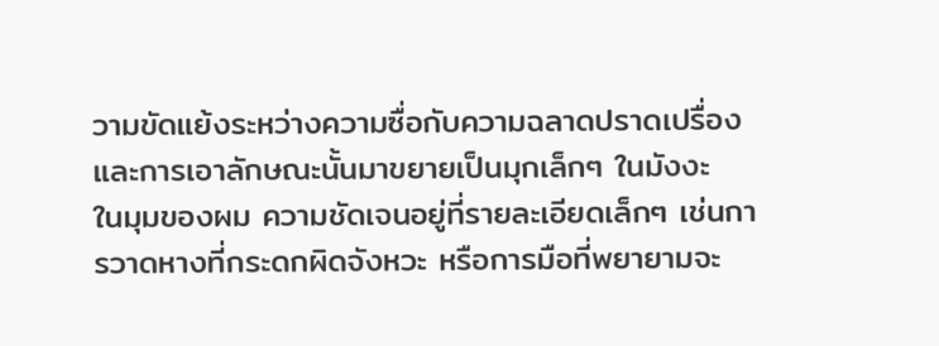วามขัดแย้งระหว่างความซื่อกับความฉลาดปราดเปรื่อง และการเอาลักษณะนั้นมาขยายเป็นมุกเล็กๆ ในมังงะ
ในมุมของผม ความชัดเจนอยู่ที่รายละเอียดเล็กๆ เช่นการวาดหางที่กระดกผิดจังหวะ หรือการมือที่พยายามจะ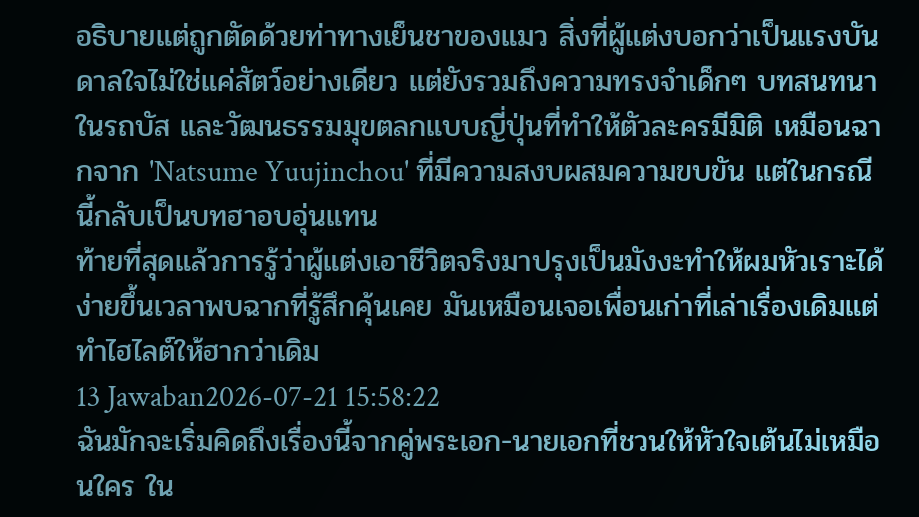อธิบายแต่ถูกตัดด้วยท่าทางเย็นชาของแมว สิ่งที่ผู้แต่งบอกว่าเป็นแรงบันดาลใจไม่ใช่แค่สัตว์อย่างเดียว แต่ยังรวมถึงความทรงจำเด็กๆ บทสนทนาในรถบัส และวัฒนธรรมมุขตลกแบบญี่ปุ่นที่ทำให้ตัวละครมีมิติ เหมือนฉากจาก 'Natsume Yuujinchou' ที่มีความสงบผสมความขบขัน แต่ในกรณีนี้กลับเป็นบทฮาอบอุ่นแทน
ท้ายที่สุดแล้วการรู้ว่าผู้แต่งเอาชีวิตจริงมาปรุงเป็นมังงะทำให้ผมหัวเราะได้ง่ายขึ้นเวลาพบฉากที่รู้สึกคุ้นเคย มันเหมือนเจอเพื่อนเก่าที่เล่าเรื่องเดิมแต่ทำไฮไลต์ให้ฮากว่าเดิม
13 Jawaban2026-07-21 15:58:22
ฉันมักจะเริ่มคิดถึงเรื่องนี้จากคู่พระเอก-นายเอกที่ชวนให้หัวใจเต้นไม่เหมือนใคร ใน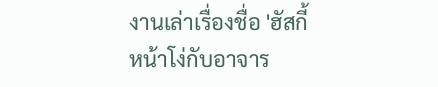งานเล่าเรื่องชื่อ 'ฮัสกี้หน้าโง่กับอาจาร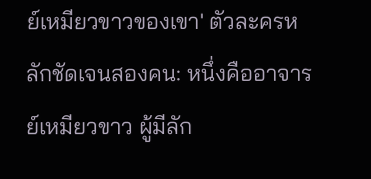ย์เหมียวขาวของเขา' ตัวละครหลักชัดเจนสองคน: หนึ่งคืออาจารย์เหมียวขาว ผู้มีลัก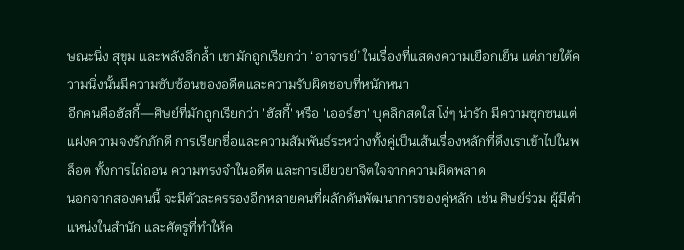ษณะนิ่ง สุขุม และพลังลึกล้ำ เขามักถูกเรียกว่า ‘อาจารย์’ ในเรื่องที่แสดงความเยือกเย็น แต่ภายใต้ความนิ่งนั้นมีความซับซ้อนของอดีตและความรับผิดชอบที่หนักหนา
อีกคนคือฮัสกี้—ศิษย์ที่มักถูกเรียกว่า 'ฮัสกี้' หรือ 'เออร์ฮา' บุคลิกสดใส โง่ๆ น่ารัก มีความซุกซนแต่แฝงความจงรักภักดี การเรียกชื่อและความสัมพันธ์ระหว่างทั้งคู่เป็นเส้นเรื่องหลักที่ดึงเราเข้าไปในพล็อต ทั้งการไถ่ถอน ความทรงจำในอดีต และการเยียวยาจิตใจจากความผิดพลาด
นอกจากสองคนนี้ จะมีตัวละครรองอีกหลายคนที่ผลักดันพัฒนาการของคู่หลัก เช่น ศิษย์ร่วม ผู้มีตำแหน่งในสำนัก และศัตรูที่ทำให้ค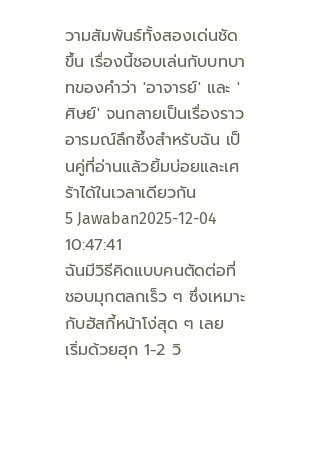วามสัมพันธ์ทั้งสองเด่นชัดขึ้น เรื่องนี้ชอบเล่นกับบทบาทของคำว่า 'อาจารย์' และ 'ศิษย์' จนกลายเป็นเรื่องราวอารมณ์ลึกซึ้งสำหรับฉัน เป็นคู่ที่อ่านแล้วยิ้มบ่อยและเศร้าได้ในเวลาเดียวกัน
5 Jawaban2025-12-04 10:47:41
ฉันมีวิธีคิดแบบคนตัดต่อที่ชอบมุกตลกเร็ว ๆ ซึ่งเหมาะกับฮัสกี้หน้าโง่สุด ๆ เลย
เริ่มด้วยฮุก 1-2 วิ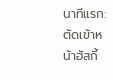นาทีแรก: ตัดเข้าหน้าฮัสกี้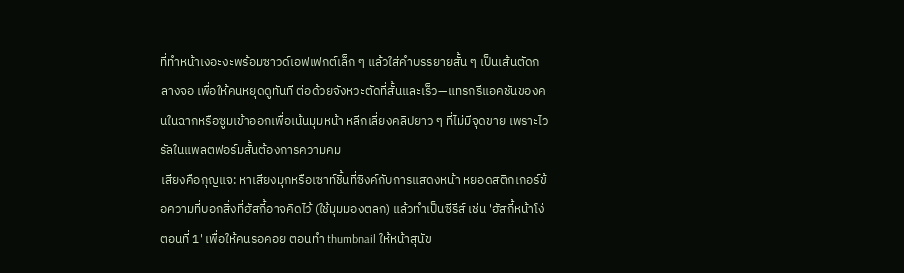ที่ทำหน้าเงอะงะพร้อมซาวด์เอฟเฟกต์เล็ก ๆ แล้วใส่คำบรรยายสั้น ๆ เป็นเส้นตัดกลางจอ เพื่อให้คนหยุดดูทันที ต่อด้วยจังหวะตัดที่สั้นและเร็ว—แทรกรีแอคชันของคนในฉากหรือซูมเข้าออกเพื่อเน้นมุมหน้า หลีกเลี่ยงคลิปยาว ๆ ที่ไม่มีจุดขาย เพราะไวรัลในแพลตฟอร์มสั้นต้องการความคม
เสียงคือกุญแจ: หาเสียงมุกหรือเซาท์ชิ้นที่ซิงค์กับการแสดงหน้า หยอดสติกเกอร์ข้อความที่บอกสิ่งที่ฮัสกี้อาจคิดไว้ (ใช้มุมมองตลก) แล้วทำเป็นซีรีส์ เช่น 'ฮัสกี้หน้าโง่ ตอนที่ 1' เพื่อให้คนรอคอย ตอนทำ thumbnail ให้หน้าสุนัข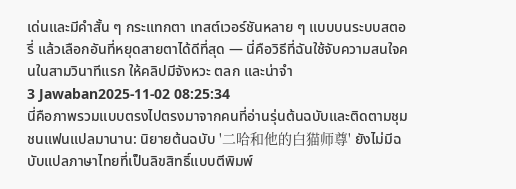เด่นและมีคำสั้น ๆ กระแทกตา เทสต์เวอร์ชันหลาย ๆ แบบบนระบบสตอรี่ แล้วเลือกอันที่หยุดสายตาได้ดีที่สุด — นี่คือวิธีที่ฉันใช้จับความสนใจคนในสามวินาทีแรก ให้คลิปมีจังหวะ ตลก และน่าจำ
3 Jawaban2025-11-02 08:25:34
นี่คือภาพรวมแบบตรงไปตรงมาจากคนที่อ่านรุ่นต้นฉบับและติดตามชุมชนแฟนแปลมานาน: นิยายต้นฉบับ '二哈和他的白猫师尊' ยังไม่มีฉบับแปลภาษาไทยที่เป็นลิขสิทธิ์แบบตีพิมพ์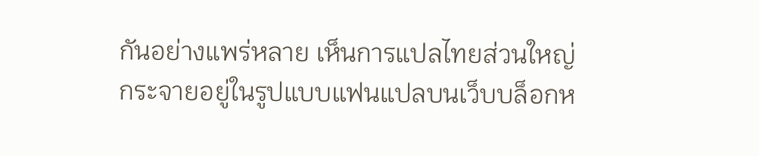กันอย่างแพร่หลาย เห็นการแปลไทยส่วนใหญ่กระจายอยู่ในรูปแบบแฟนแปลบนเว็บบล็อกห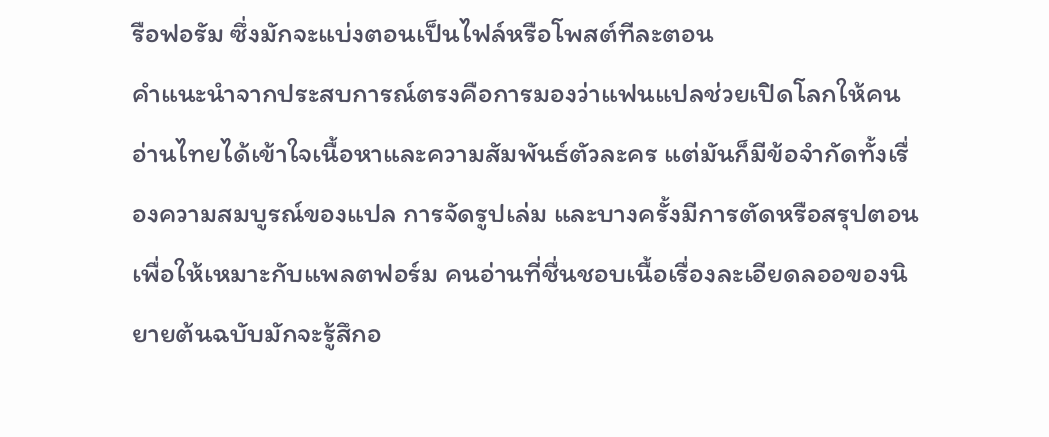รือฟอรัม ซึ่งมักจะแบ่งตอนเป็นไฟล์หรือโพสต์ทีละตอน
คำแนะนำจากประสบการณ์ตรงคือการมองว่าแฟนแปลช่วยเปิดโลกให้คนอ่านไทยได้เข้าใจเนื้อหาและความสัมพันธ์ตัวละคร แต่มันก็มีข้อจำกัดทั้งเรื่องความสมบูรณ์ของแปล การจัดรูปเล่ม และบางครั้งมีการตัดหรือสรุปตอนเพื่อให้เหมาะกับแพลตฟอร์ม คนอ่านที่ชื่นชอบเนื้อเรื่องละเอียดลออของนิยายต้นฉบับมักจะรู้สึกอ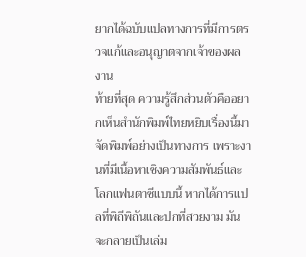ยากได้ฉบับแปลทางการที่มีการตรวจแก้และอนุญาตจากเจ้าของผลงาน
ท้ายที่สุด ความรู้สึกส่วนตัวคืออยากเห็นสำนักพิมพ์ไทยหยิบเรื่องนี้มาจัดพิมพ์อย่างเป็นทางการ เพราะงานที่มีเนื้อหาเชิงความสัมพันธ์และโลกแฟนตาซีแบบนี้ หากได้การแปลที่พิถีพิถันและปกที่สวยงาม มันจะกลายเป็นเล่ม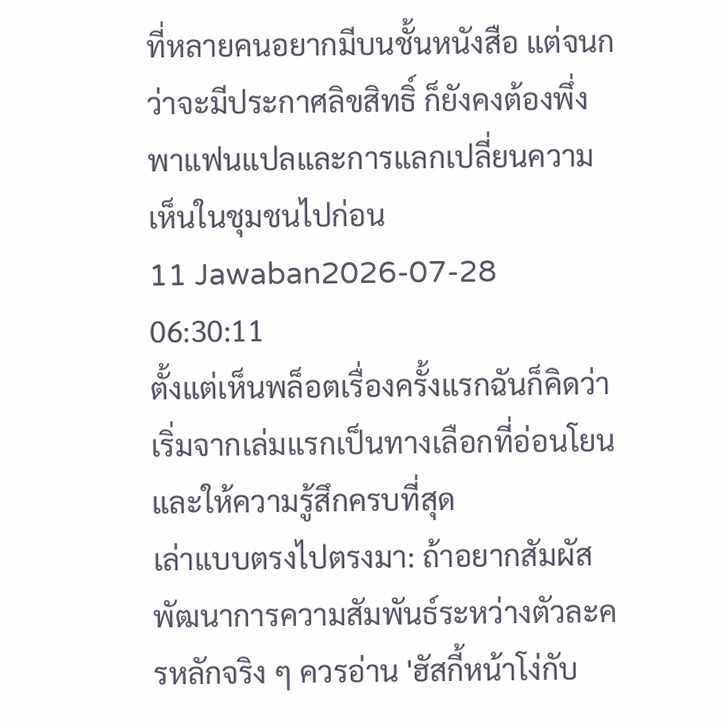ที่หลายคนอยากมีบนชั้นหนังสือ แต่จนกว่าจะมีประกาศลิขสิทธิ์ ก็ยังคงต้องพึ่งพาแฟนแปลและการแลกเปลี่ยนความเห็นในชุมชนไปก่อน
11 Jawaban2026-07-28 06:30:11
ตั้งแต่เห็นพล็อตเรื่องครั้งแรกฉันก็คิดว่าเริ่มจากเล่มแรกเป็นทางเลือกที่อ่อนโยนและให้ความรู้สึกครบที่สุด
เล่าแบบตรงไปตรงมา: ถ้าอยากสัมผัสพัฒนาการความสัมพันธ์ระหว่างตัวละครหลักจริง ๆ ควรอ่าน 'ฮัสกี้หน้าโง่กับ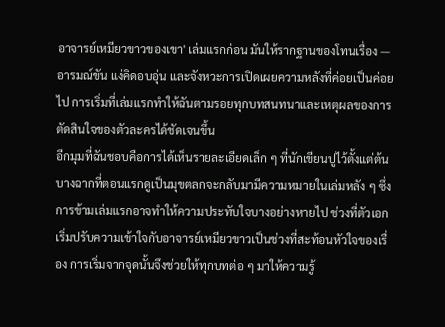อาจารย์เหมียวขาวของเขา' เล่มแรกก่อน มันให้รากฐานของโทนเรื่อง — อารมณ์ขัน แง่คิดอบอุ่น และจังหวะการเปิดเผยความหลังที่ค่อยเป็นค่อยไป การเริ่มที่เล่มแรกทำให้ฉันตามรอยทุกบทสนทนาและเหตุผลของการตัดสินใจของตัวละครได้ชัดเจนขึ้น
อีกมุมที่ฉันชอบคือการได้เห็นรายละเอียดเล็ก ๆ ที่นักเขียนปูไว้ตั้งแต่ต้น บางฉากที่ตอนแรกดูเป็นมุขตลกจะกลับมามีความหมายในเล่มหลัง ๆ ซึ่งการข้ามเล่มแรกอาจทำให้ความประทับใจบางอย่างหายไป ช่วงที่ตัวเอกเริ่มปรับความเข้าใจกับอาจารย์เหมียวขาวเป็นช่วงที่สะท้อนหัวใจของเรื่อง การเริ่มจากจุดนั้นจึงช่วยให้ทุกบทต่อ ๆ มาให้ความรู้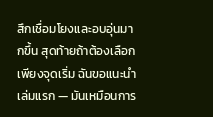สึกเชื่อมโยงและอบอุ่นมากขึ้น สุดท้ายถ้าต้องเลือกเพียงจุดเริ่ม ฉันขอแนะนำเล่มแรก — มันเหมือนการ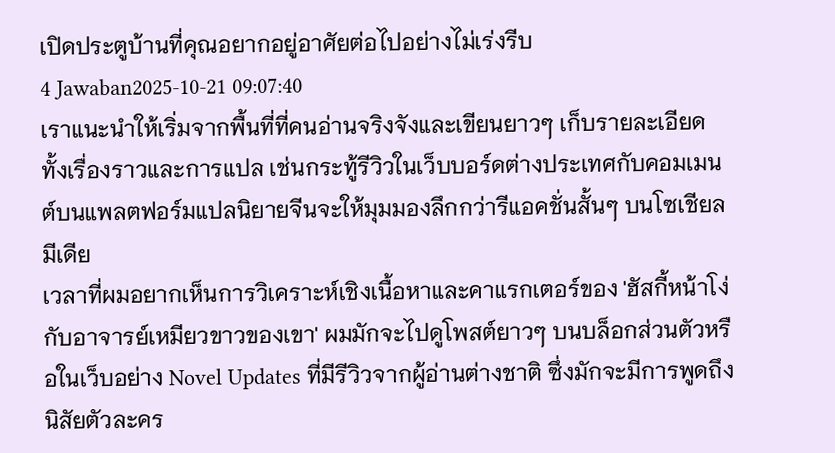เปิดประตูบ้านที่คุณอยากอยู่อาศัยต่อไปอย่างไม่เร่งรีบ
4 Jawaban2025-10-21 09:07:40
เราแนะนำให้เริ่มจากพื้นที่ที่คนอ่านจริงจังและเขียนยาวๆ เก็บรายละเอียดทั้งเรื่องราวและการแปล เช่นกระทู้รีวิวในเว็บบอร์ดต่างประเทศกับคอมเมนต์บนแพลตฟอร์มแปลนิยายจีนจะให้มุมมองลึกกว่ารีแอคชั่นสั้นๆ บนโซเชียลมีเดีย
เวลาที่ผมอยากเห็นการวิเคราะห์เชิงเนื้อหาและคาแรกเตอร์ของ 'ฮัสกี้หน้าโง่กับอาจารย์เหมียวขาวของเขา' ผมมักจะไปดูโพสต์ยาวๆ บนบล็อกส่วนตัวหรือในเว็บอย่าง Novel Updates ที่มีรีวิวจากผู้อ่านต่างชาติ ซึ่งมักจะมีการพูดถึงนิสัยตัวละคร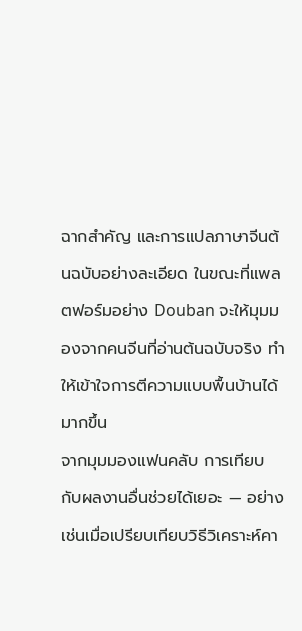ฉากสำคัญ และการแปลภาษาจีนต้นฉบับอย่างละเอียด ในขณะที่แพลตฟอร์มอย่าง Douban จะให้มุมมองจากคนจีนที่อ่านต้นฉบับจริง ทำให้เข้าใจการตีความแบบพื้นบ้านได้มากขึ้น
จากมุมมองแฟนคลับ การเทียบกับผลงานอื่นช่วยได้เยอะ — อย่างเช่นเมื่อเปรียบเทียบวิธีวิเคราะห์คา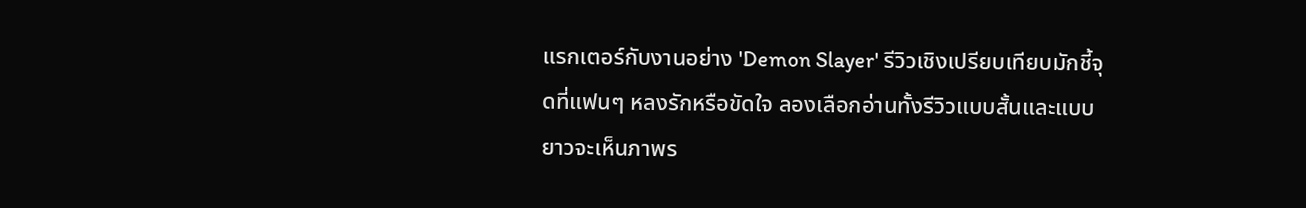แรกเตอร์กับงานอย่าง 'Demon Slayer' รีวิวเชิงเปรียบเทียบมักชี้จุดที่แฟนๆ หลงรักหรือขัดใจ ลองเลือกอ่านทั้งรีวิวแบบสั้นและแบบยาวจะเห็นภาพร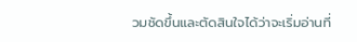วมชัดขึ้นและตัดสินใจได้ว่าจะเริ่มอ่านที่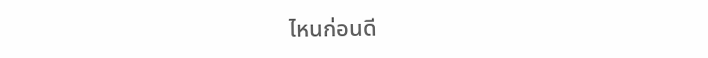ไหนก่อนดี